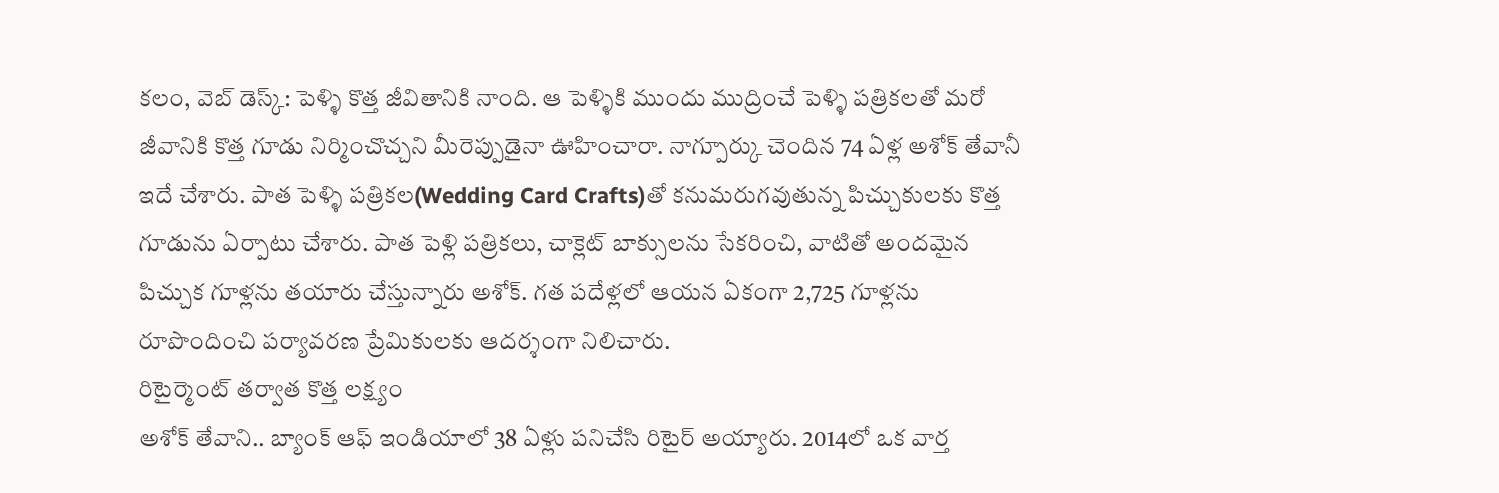కలం, వెబ్ డెస్క్: పెళ్ళి కొత్త జీవితానికి నాంది. ఆ పెళ్ళికి ముందు ముద్రించే పెళ్ళి పత్రికలతో మరో జీవానికి కొత్త గూడు నిర్మించొచ్చని మీరెప్పుడైనా ఊహించారా. నాగ్పూర్కు చెందిన 74 ఏళ్ల అశోక్ తేవానీ ఇదే చేశారు. పాత పెళ్ళి పత్రికల(Wedding Card Crafts)తో కనుమరుగవుతున్న పిచ్చుకులకు కొత్త గూడును ఏర్పాటు చేశారు. పాత పెళ్లి పత్రికలు, చాక్లెట్ బాక్సులను సేకరించి, వాటితో అందమైన పిచ్చుక గూళ్లను తయారు చేస్తున్నారు అశోక్. గత పదేళ్లలో ఆయన ఏకంగా 2,725 గూళ్లను రూపొందించి పర్యావరణ ప్రేమికులకు ఆదర్శంగా నిలిచారు.
రిటైర్మెంట్ తర్వాత కొత్త లక్ష్యం
అశోక్ తేవాని.. బ్యాంక్ ఆఫ్ ఇండియాలో 38 ఏళ్లు పనిచేసి రిటైర్ అయ్యారు. 2014లో ఒక వార్త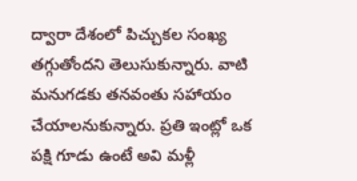ద్వారా దేశంలో పిచ్చుకల సంఖ్య తగ్గుతోందని తెలుసుకున్నారు. వాటి మనుగడకు తనవంతు సహాయం చేయాలనుకున్నారు. ప్రతి ఇంట్లో ఒక పక్షి గూడు ఉంటే అవి మళ్లీ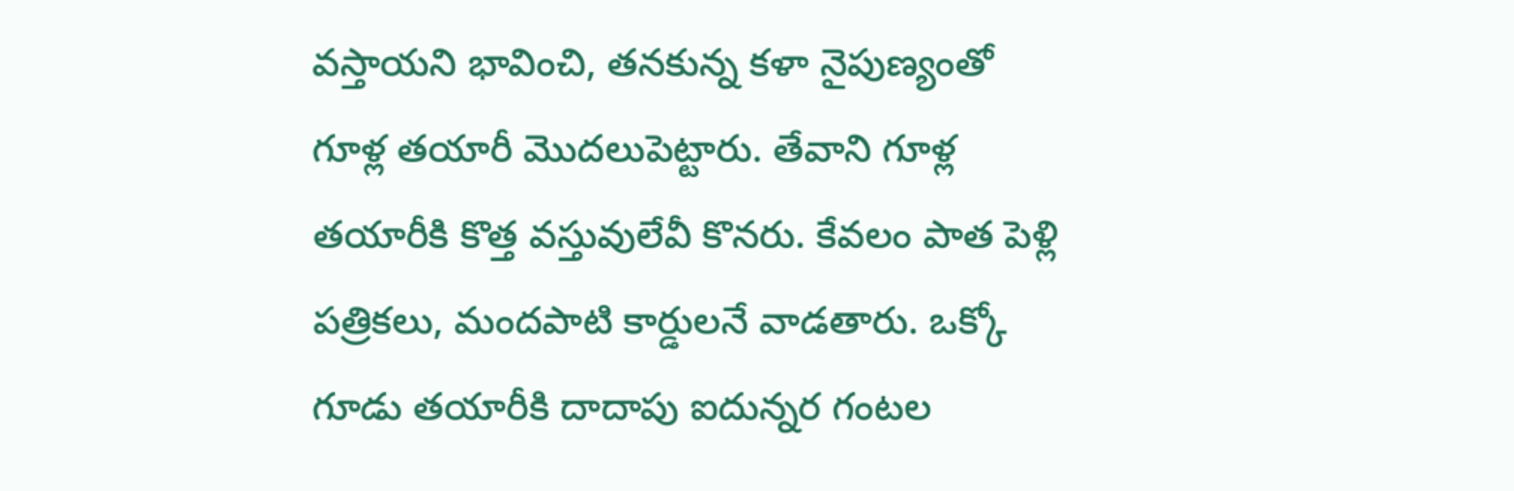వస్తాయని భావించి, తనకున్న కళా నైపుణ్యంతో గూళ్ల తయారీ మొదలుపెట్టారు. తేవాని గూళ్ల తయారీకి కొత్త వస్తువులేవీ కొనరు. కేవలం పాత పెళ్లి పత్రికలు, మందపాటి కార్డులనే వాడతారు. ఒక్కో గూడు తయారీకి దాదాపు ఐదున్నర గంటల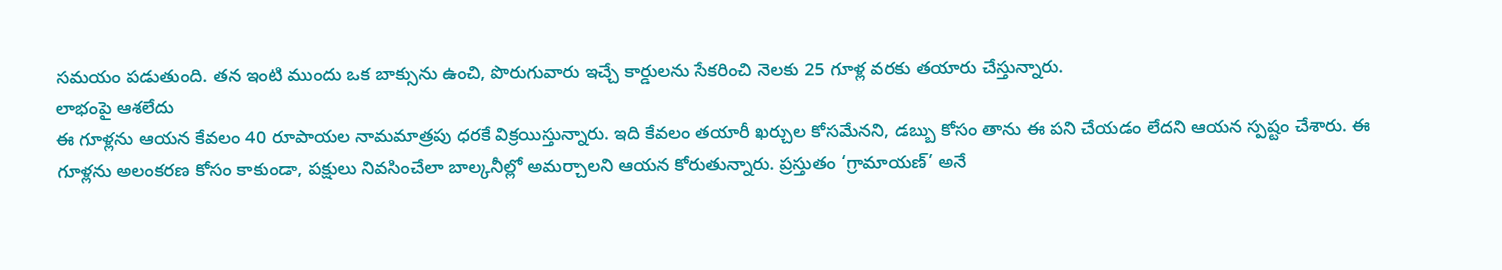సమయం పడుతుంది. తన ఇంటి ముందు ఒక బాక్సును ఉంచి, పొరుగువారు ఇచ్చే కార్డులను సేకరించి నెలకు 25 గూళ్ల వరకు తయారు చేస్తున్నారు.
లాభంపై ఆశలేదు
ఈ గూళ్లను ఆయన కేవలం 40 రూపాయల నామమాత్రపు ధరకే విక్రయిస్తున్నారు. ఇది కేవలం తయారీ ఖర్చుల కోసమేనని, డబ్బు కోసం తాను ఈ పని చేయడం లేదని ఆయన స్పష్టం చేశారు. ఈ గూళ్లను అలంకరణ కోసం కాకుండా, పక్షులు నివసించేలా బాల్కనీల్లో అమర్చాలని ఆయన కోరుతున్నారు. ప్రస్తుతం ‘గ్రామాయణ్’ అనే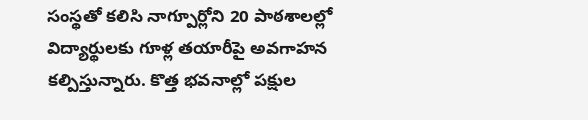సంస్థతో కలిసి నాగ్పూర్లోని 20 పాఠశాలల్లో విద్యార్థులకు గూళ్ల తయారీపై అవగాహన కల్పిస్తున్నారు. కొత్త భవనాల్లో పక్షుల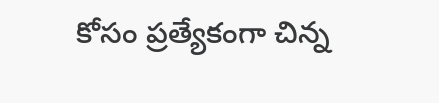కోసం ప్రత్యేకంగా చిన్న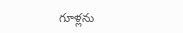గూళ్లను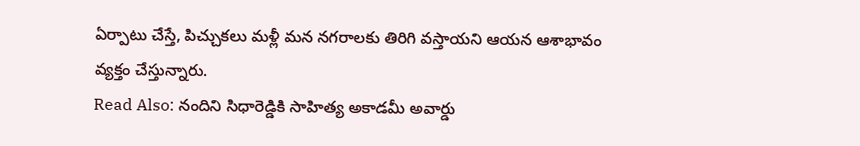ఏర్పాటు చేస్తే, పిచ్చుకలు మళ్లీ మన నగరాలకు తిరిగి వస్తాయని ఆయన ఆశాభావం వ్యక్తం చేస్తున్నారు.
Read Also: నందిని సిధారెడ్డికి సాహిత్య అకాడమీ అవార్డు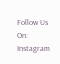Follow Us On: Instagram